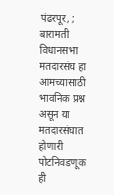पंढरपूर, ; बारामती विधानसभा मतदारसंघ हा आमच्यासाठी भावनिक प्रश्न असून या मतदारसंघात होणारी पोटनिवडणूक ही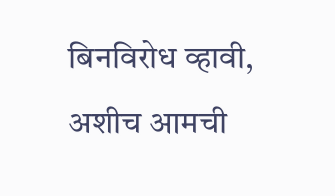बिनविरोध व्हावी, अशीच आमची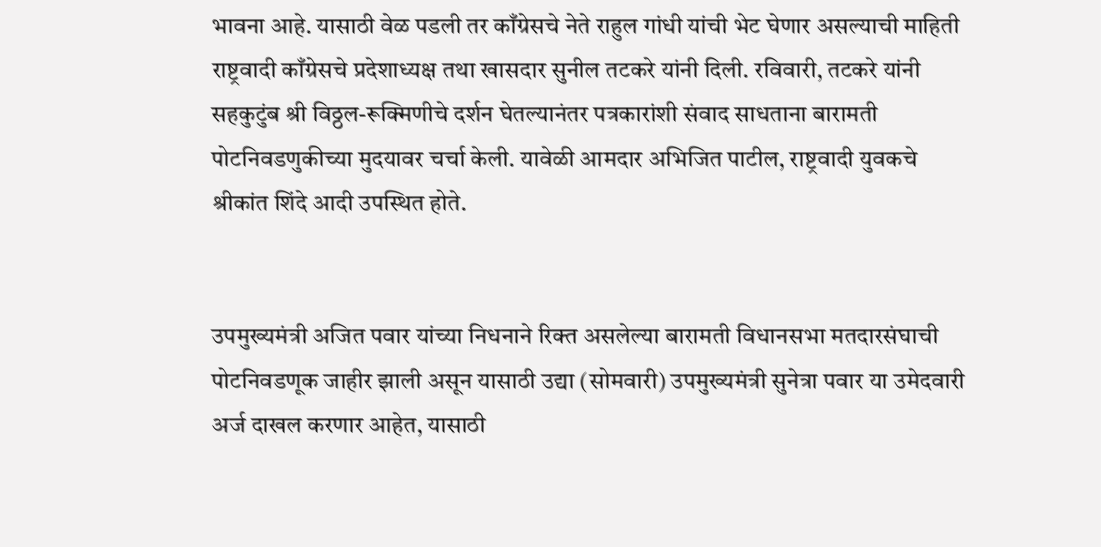भावना आहे. यासाठी वेळ पडली तर काँग्रेसचे नेते राहुल गांधी यांची भेट घेणार असल्याची माहिती राष्ट्रवादी काँग्रेसचे प्रदेशाध्यक्ष तथा खासदार सुनील तटकरे यांनी दिली. रविवारी, तटकरे यांनी सहकुटुंब श्री विठ्ठल-रूक्मिणीचे दर्शन घेतल्यानंतर पत्रकारांशी संवाद साधताना बारामती पोटनिवडणुकीच्या मुदयावर चर्चा केली. यावेळी आमदार अभिजित पाटील, राष्ट्रवादी युवकचे श्रीकांत शिंदे आदी उपस्थित होते.


उपमुख्यमंत्री अजित पवार यांच्या निधनाने रिक्त असलेल्या बारामती विधानसभा मतदारसंघाची पोटनिवडणूक जाहीर झाली असून यासाठी उद्या (सोमवारी) उपमुख्यमंत्री सुनेत्रा पवार या उमेदवारी अर्ज दाखल करणार आहेत, यासाठी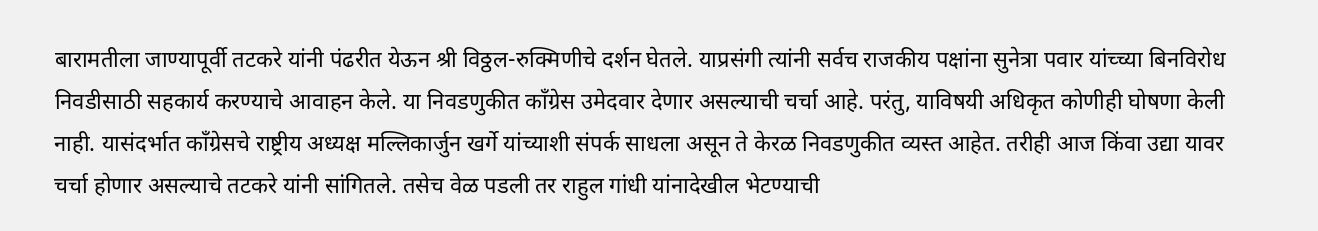बारामतीला जाण्यापूर्वी तटकरे यांनी पंढरीत येऊन श्री विठ्ठल-रुक्मिणीचे दर्शन घेतले. याप्रसंगी त्यांनी सर्वच राजकीय पक्षांना सुनेत्रा पवार यांच्च्या बिनविरोध निवडीसाठी सहकार्य करण्याचे आवाहन केले. या निवडणुकीत काँग्रेस उमेदवार देणार असल्याची चर्चा आहे. परंतु, याविषयी अधिकृत कोणीही घोषणा केली नाही. यासंदर्भात काँग्रेसचे राष्ट्रीय अध्यक्ष मल्लिकार्जुन खर्गे यांच्याशी संपर्क साधला असून ते केरळ निवडणुकीत व्यस्त आहेत. तरीही आज किंवा उद्या यावर चर्चा होणार असल्याचे तटकरे यांनी सांगितले. तसेच वेळ पडली तर राहुल गांधी यांनादेखील भेटण्याची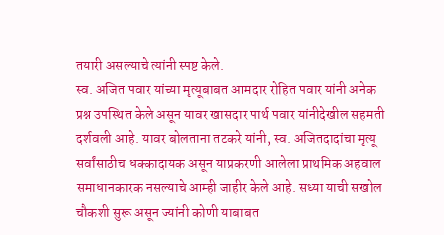तयारी असल्याचे त्यांनी स्पष्ट केले.
स्व. अजित पवार यांच्या मृत्यूबाबत आमदार रोहित पवार यांनी अनेक प्रश्न उपस्थित केले असून यावर खासदार पार्थ पवार यांनीदेखील सहमती दर्शवली आहे. यावर बोलताना तटकरे यांनी, स्व. अजितदादांचा मृत्यू सर्वांसाठीच धक्कादायक असून याप्रकरणी आलेला प्राथमिक अहवाल समाधानकारक नसल्याचे आम्ही जाहीर केले आहे. सध्या याची सखोल चौकशी सुरू असून ज्यांनी कोणी याबाबत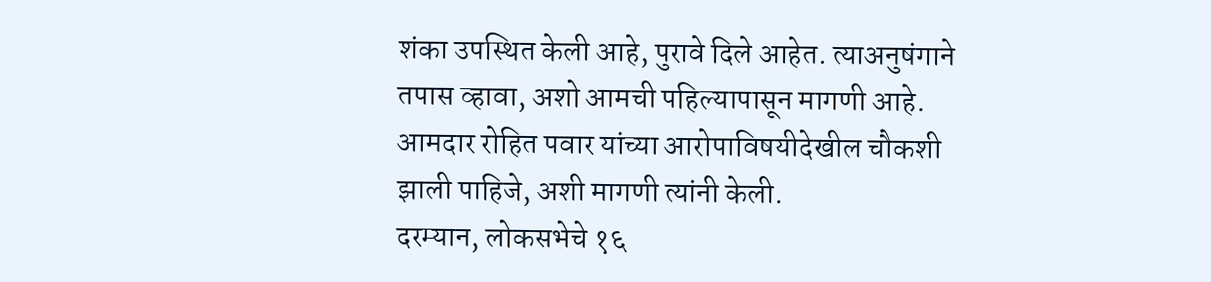शंका उपस्थित केली आहे, पुरावे दिले आहेत. त्याअनुषंगाने तपास व्हावा, अशो आमची पहिल्यापासून मागणी आहे. आमदार रोहित पवार यांच्या आरोपाविषयीदेखील चौकशी झाली पाहिजे, अशी मागणी त्यांनी केली.
दरम्यान, लोकसभेचे १६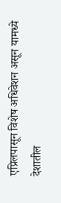एप्रिलपासून विशेष अधिवेशन असून यामध्ये देशातील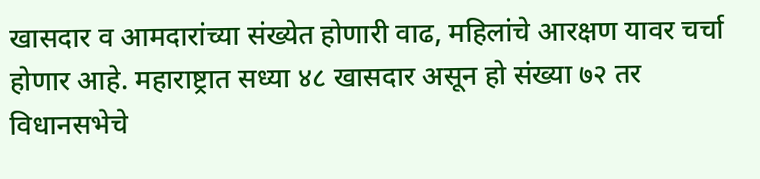खासदार व आमदारांच्या संख्येत होणारी वाढ, महिलांचे आरक्षण यावर चर्चा होणार आहे. महाराष्ट्रात सध्या ४८ खासदार असून हो संख्या ७२ तर विधानसभेचे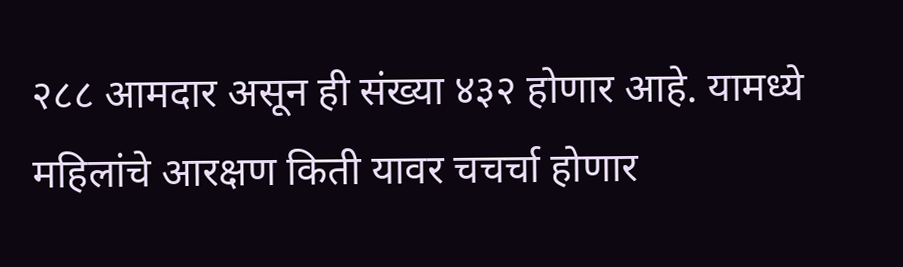२८८ आमदार असून ही संख्या ४३२ होणार आहे. यामध्ये महिलांचे आरक्षण किती यावर चचर्चा होणार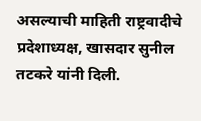असल्याची माहिती राष्ट्रवादीचे प्रदेशाध्यक्ष, खासदार सुनील तटकरे यांनी दिली.